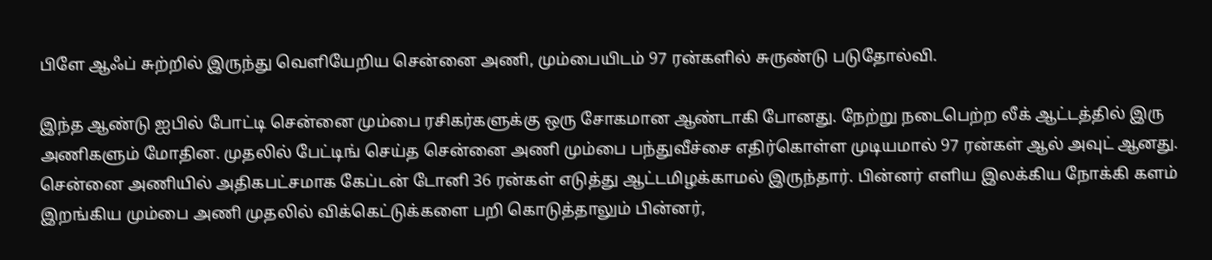பிளே ஆஃப் சுற்றில் இருந்து வெளியேறிய சென்னை அணி, மும்பையிடம் 97 ரன்களில் சுருண்டு படுதோல்வி.

இந்த ஆண்டு ஐபில் போட்டி சென்னை மும்பை ரசிகர்களுக்கு ஒரு சோகமான ஆண்டாகி போனது. நேற்று நடைபெற்ற லீக் ஆட்டத்தில் இரு அணிகளும் மோதின. முதலில் பேட்டிங் செய்த சென்னை அணி மும்பை பந்துவீச்சை எதிர்கொள்ள முடியமால் 97 ரன்கள் ஆல் அவுட் ஆனது. சென்னை அணியில் அதிகபட்சமாக கேப்டன் டோனி 36 ரன்கள் எடுத்து ஆட்டமிழக்காமல் இருந்தார். பின்னர் எளிய இலக்கிய நோக்கி களம் இறங்கிய மும்பை அணி முதலில் விக்கெட்டுக்களை பறி கொடுத்தாலும் பின்னர்,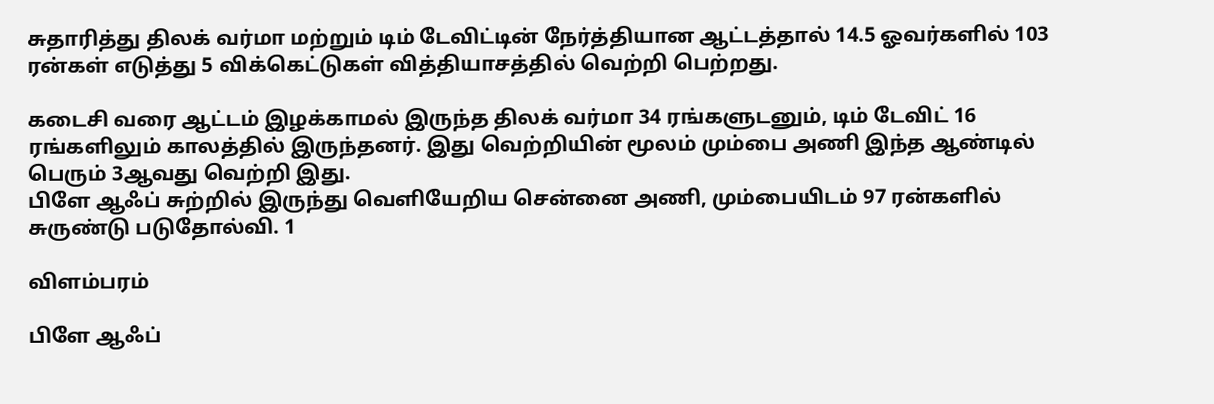சுதாரித்து திலக் வர்மா மற்றும் டிம் டேவிட்டின் நேர்த்தியான ஆட்டத்தால் 14.5 ஓவர்களில் 103 ரன்கள் எடுத்து 5 விக்கெட்டுகள் வித்தியாசத்தில் வெற்றி பெற்றது.

கடைசி வரை ஆட்டம் இழக்காமல் இருந்த திலக் வர்மா 34 ரங்களுடனும், டிம் டேவிட் 16 ரங்களிலும் காலத்தில் இருந்தனர். இது வெற்றியின் மூலம் மும்பை அணி இந்த ஆண்டில் பெரும் 3ஆவது வெற்றி இது.
பிளே ஆஃப் சுற்றில் இருந்து வெளியேறிய சென்னை அணி, மும்பையிடம் 97 ரன்களில் சுருண்டு படுதோல்வி. 1

விளம்பரம்

பிளே ஆஃப்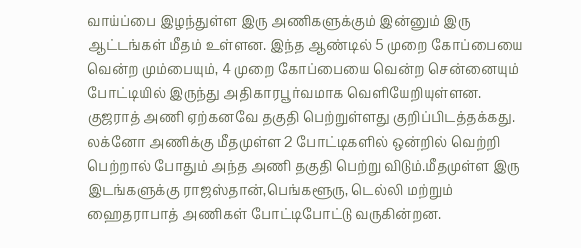வாய்ப்பை இழந்துள்ள இரு அணிகளுக்கும் இன்னும் இரு ஆட்டங்கள் மீதம் உள்ளன. இந்த ஆண்டில் 5 முறை கோப்பையை வென்ற மும்பையும், 4 முறை கோப்பையை வென்ற சென்னையும் போட்டியில் இருந்து அதிகாரபூர்வமாக வெளியேறியுள்ளன. குஜராத் அணி ஏற்கனவே தகுதி பெற்றுள்ளது குறிப்பிடத்தக்கது. லக்னோ அணிக்கு மீதமுள்ள 2 போட்டிகளில் ஒன்றில் வெற்றி பெற்றால் போதும் அந்த அணி தகுதி பெற்று விடும்.மீதமுள்ள இரு இடங்களுக்கு ராஜஸ்தான்,பெங்களூரு, டெல்லி மற்றும் ஹைதராபாத் அணிகள் போட்டிபோட்டு வருகின்றன.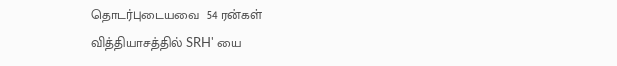தொடர்புடையவை  54 ரன்கள் வித்தியாசத்தில் SRH' யை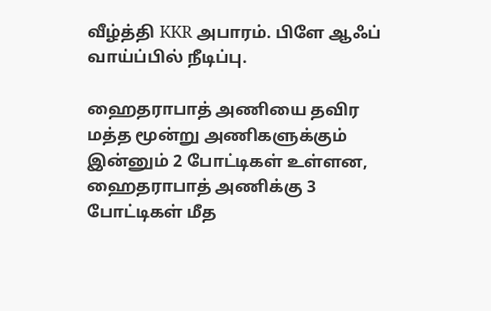வீழ்த்தி KKR அபாரம். பிளே ஆஃப் வாய்ப்பில் நீடிப்பு.

ஹைதராபாத் அணியை தவிர மத்த மூன்று அணிகளுக்கும் இன்னும் 2 போட்டிகள் உள்ளன, ஹைதராபாத் அணிக்கு 3 போட்டிகள் மீத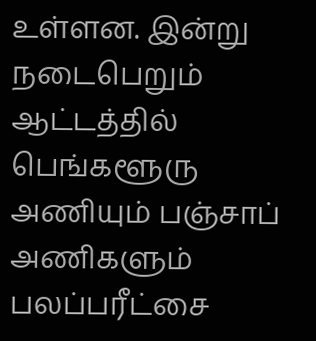உள்ளன. இன்று நடைபெறும் ஆட்டத்தில் பெங்களூரு அணியும் பஞ்சாப் அணிகளும் பலப்பரீட்சை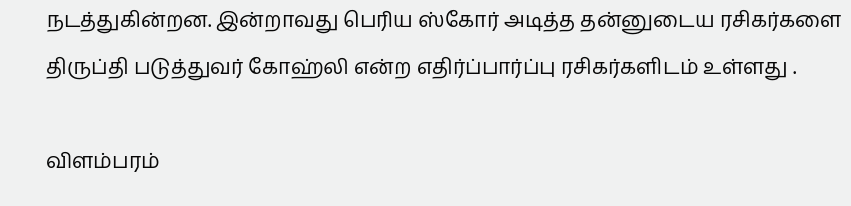நடத்துகின்றன. இன்றாவது பெரிய ஸ்கோர் அடித்த தன்னுடைய ரசிகர்களை திருப்தி படுத்துவர் கோஹ்லி என்ற எதிர்ப்பார்ப்பு ரசிகர்களிடம் உள்ளது .

விளம்பரம்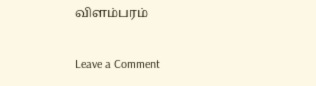விளம்பரம்

Leave a Comment